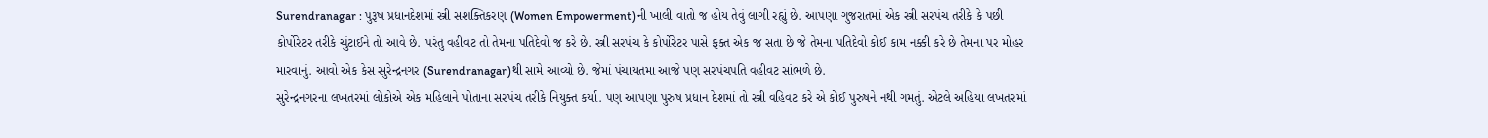Surendranagar : પુરૂષ પ્રધાનદેશમાં સ્ત્રી સશક્તિકરણ (Women Empowerment)ની ખાલી વાતો જ હોય તેવું લાગી રહ્યું છે. આપણા ગુજરાતમાં એક સ્ત્રી સરપંચ તરીકે કે પછી કોર્પોરેટર તરીકે ચુંટાઈને તો આવે છે. પરંતુ વહીવટ તો તેમના પતિદેવો જ કરે છે. સ્ત્રી સરપંચ કે કોર્પોરેટર પાસે ફક્ત એક જ સતા છે જે તેમના પતિદેવો કોઈ કામ નક્કી કરે છે તેમના પર મોહર મારવાનું. આવો એક કેસ સુરેન્દ્રનગર (Surendranagar)થી સામે આવ્યો છે. જેમાં પંચાયતમા આજે પણ સરપંચપતિ વહીવટ સાંભળે છે.
સુરેન્દ્રનગરના લખતરમાં લોકોએ એક મહિલાને પોતાના સરપંચ તરીકે નિયુક્ત કર્યા. પણ આપણા પુરુષ પ્રધાન દેશમાં તો સ્ત્રી વહિવટ કરે એ કોઈ પુરુષને નથી ગમતું. એટલે અહિયા લખતરમાં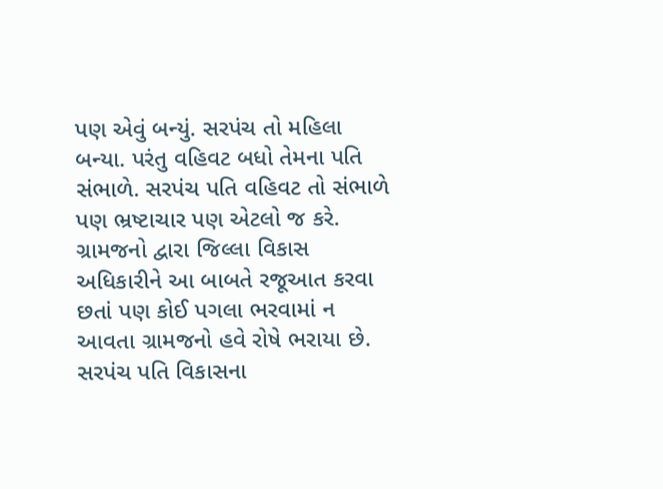પણ એવું બન્યું. સરપંચ તો મહિલા બન્યા. પરંતુ વહિવટ બધો તેમના પતિ સંભાળે. સરપંચ પતિ વહિવટ તો સંભાળે પણ ભ્રષ્ટાચાર પણ એટલો જ કરે. ગ્રામજનો દ્વારા જિલ્લા વિકાસ અધિકારીને આ બાબતે રજૂઆત કરવા છતાં પણ કોઈ પગલા ભરવામાં ન આવતા ગ્રામજનો હવે રોષે ભરાયા છે. સરપંચ પતિ વિકાસના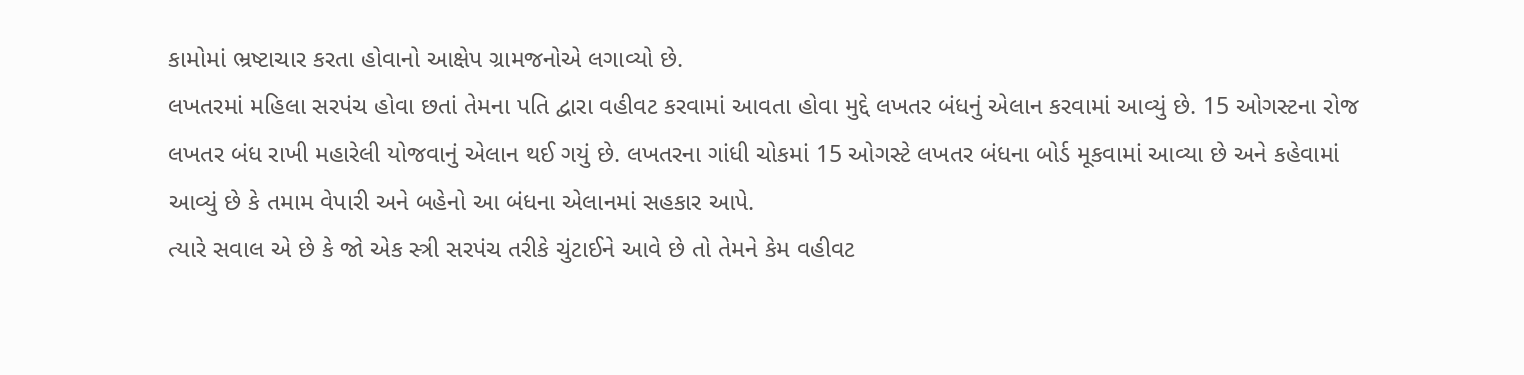કામોમાં ભ્રષ્ટાચાર કરતા હોવાનો આક્ષેપ ગ્રામજનોએ લગાવ્યો છે.
લખતરમાં મહિલા સરપંચ હોવા છતાં તેમના પતિ દ્વારા વહીવટ કરવામાં આવતા હોવા મુદ્દે લખતર બંધનું એલાન કરવામાં આવ્યું છે. 15 ઓગસ્ટના રોજ લખતર બંધ રાખી મહારેલી યોજવાનું એલાન થઈ ગયું છે. લખતરના ગાંધી ચોકમાં 15 ઓગસ્ટે લખતર બંધના બોર્ડ મૂકવામાં આવ્યા છે અને કહેવામાં આવ્યું છે કે તમામ વેપારી અને બહેનો આ બંધના એલાનમાં સહકાર આપે.
ત્યારે સવાલ એ છે કે જો એક સ્ત્રી સરપંચ તરીકે ચુંટાઈને આવે છે તો તેમને કેમ વહીવટ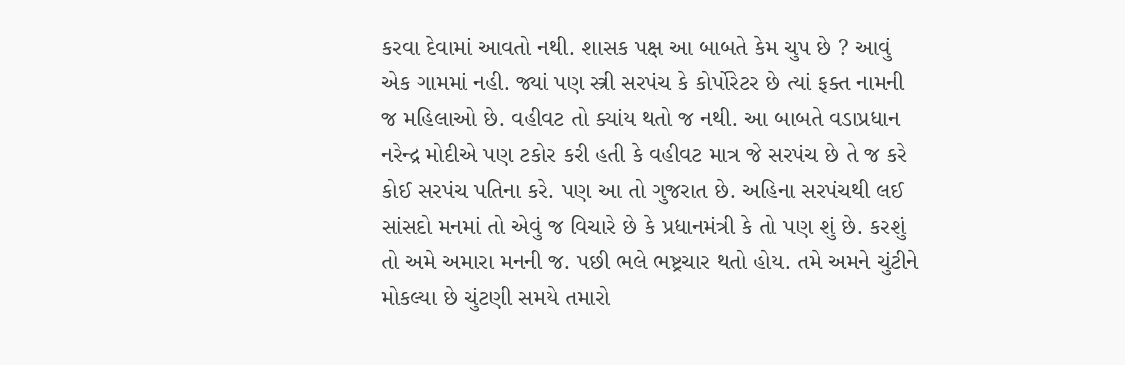કરવા દેવામાં આવતો નથી. શાસક પક્ષ આ બાબતે કેમ ચુપ છે ? આવું એક ગામમાં નહી. જ્યાં પણ સ્ત્રી સરપંચ કે કોર્પોરેટર છે ત્યાં ફક્ત નામની જ મહિલાઓ છે. વહીવટ તો ક્યાંય થતો જ નથી. આ બાબતે વડાપ્રધાન નરેન્દ્ર મોદીએ પણ ટકોર કરી હતી કે વહીવટ માત્ર જે સરપંચ છે તે જ કરે કોઈ સરપંચ પતિના કરે. પણ આ તો ગુજરાત છે. અહિના સરપંચથી લઈ સાંસદો મનમાં તો એવું જ વિચારે છે કે પ્રધાનમંત્રી કે તો પણ શું છે. કરશું તો અમે અમારા મનની જ. પછી ભલે ભષ્ટ્રચાર થતો હોય. તમે અમને ચુંટીને મોકલ્યા છે ચુંટણી સમયે તમારો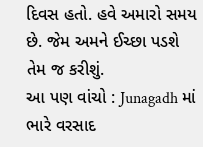દિવસ હતો. હવે અમારો સમય છે. જેમ અમને ઈચ્છા પડશે તેમ જ કરીશું.
આ પણ વાંચો : Junagadh માં ભારે વરસાદ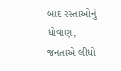બાદ રસ્તાઓનું ધોવાણ, જનતાએ લીધો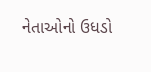નેતાઓનો ઉધડો